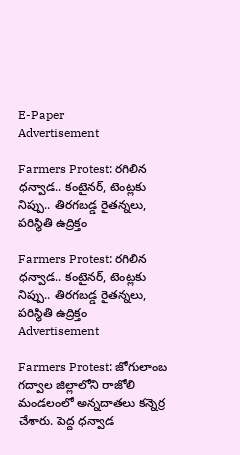E-Paper
Advertisement

Farmers Protest: రగిలిన ధన్వాడ.. కంటైనర్, టెంట్లకు నిప్పు.. తిరగబడ్డ రైతన్నలు, పరిస్థితి ఉద్రిక్తం

Farmers Protest: రగిలిన ధన్వాడ.. కంటైనర్, టెంట్లకు నిప్పు.. తిరగబడ్డ రైతన్నలు, పరిస్థితి ఉద్రిక్తం
Advertisement

Farmers Protest: జోగులాంబ గద్వాల జిల్లాలోని రాజోలి మండలంలో అన్నదాతలు కన్నెర్ర చేశారు. పెద్ద ధన్వాడ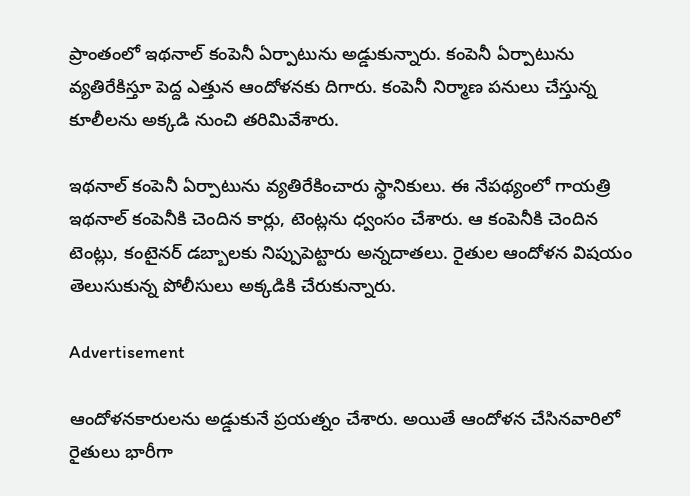ప్రాంతంలో ఇథనాల్ కంపెనీ ఏర్పాటును అడ్డుకున్నారు. కంపెనీ ఏర్పాటును వ్యతిరేకిస్తూ పెద్ద ఎత్తున ఆందోళనకు దిగారు. కంపెనీ నిర్మాణ పనులు చేస్తున్న కూలీలను అక్కడి నుంచి తరిమివేశారు.

ఇథనాల్ కంపెనీ ఏర్పాటును వ్యతిరేకించారు స్థానికులు. ఈ నేపథ్యంలో గాయత్రి ఇథనాల్ కంపెనీకి చెందిన కార్లు, టెంట్లను ధ్వంసం చేశారు. ఆ కంపెనీకి చెందిన టెంట్లు, కంటైనర్ డబ్బాలకు నిప్పుపెట్టారు అన్నదాతలు. రైతుల ఆందోళన విషయం తెలుసుకున్న పోలీసులు అక్కడికి చేరుకున్నారు.

Advertisement

ఆందోళనకారులను అడ్డుకునే ప్రయత్నం చేశారు. అయితే ఆందోళన చేసినవారిలో రైతులు భారీగా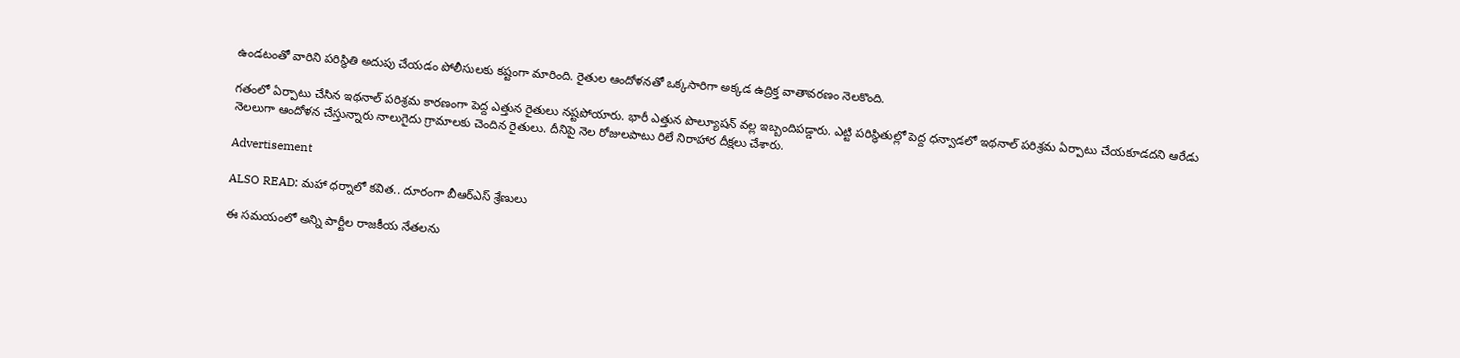ఉండటంతో వారిని పరిస్థితి అదుపు చేయడం పోలీసులకు కష్టంగా మారింది. రైతుల ఆందోళనతో ఒక్కసారిగా అక్కడ ఉద్రిక్త వాతావరణం నెలకొంది.

గతంలో ఏర్పాటు చేసిన ఇథనాల్ పరిశ్రమ కారణంగా పెద్ద ఎత్తున రైతులు నష్టపోయారు. భారీ ఎత్తున పొల్యూషన్ వల్ల ఇబ్బందిపడ్డారు. ఎట్టి పరిస్థితుల్లో పెద్ద ధన్వాడలో ఇథనాల్ పరిశ్రమ ఏర్పాటు చేయకూడదని ఆరేడు నెలలుగా ఆందోళన చేస్తున్నారు నాలుగైదు గ్రామాలకు చెందిన రైతులు. దీనిపై నెల రోజులపాటు రిలే నిరాహార దీక్షలు చేశారు.

Advertisement

ALSO READ: మహా ధర్నాలో కవిత.. దూరంగా బీఆర్ఎస్ శ్రేణులు

ఈ సమయంలో అన్ని పార్టీల రాజకీయ నేతలను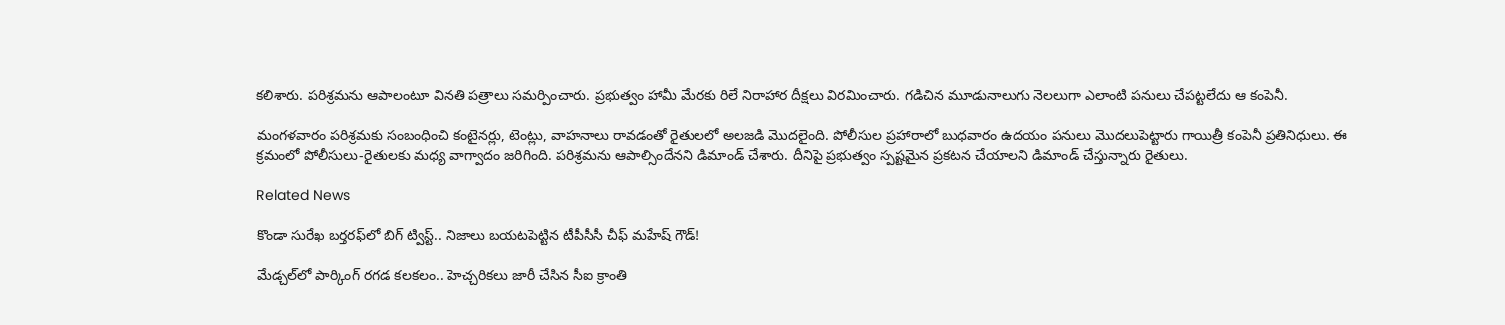కలిశారు. పరిశ్రమను ఆపాలంటూ వినతి పత్రాలు సమర్పించారు. ప్రభుత్వం హామీ మేరకు రిలే నిరాహార దీక్షలు విరమించారు. గడిచిన మూడునాలుగు నెలలుగా ఎలాంటి పనులు చేపట్టలేదు ఆ కంపెనీ.

మంగళవారం పరిశ్రమకు సంబంధించి కంటైనర్లు, టెంట్లు, వాహనాలు రావడంతో రైతులలో అలజడి మొదలైంది. పోలీసుల ప్రహారాలో బుధవారం ఉదయం పనులు మొదలుపెట్టారు గాయిత్రీ కంపెనీ ప్రతినిధులు. ఈ క్రమంలో పోలీసులు-రైతులకు మధ్య వాగ్వాదం జరిగింది. పరిశ్రమను ఆపాల్సిందేనని డిమాండ్ చేశారు. దీనిపై ప్రభుత్వం స్పష్టమైన ప్రకటన చేయాలని డిమాండ్ చేస్తున్నారు రైతులు.

Related News

కొండా సురేఖ బర్తరఫ్‌లో బిగ్ ట్విస్ట్.. నిజాలు బయటపెట్టిన టీపీసీసీ చీఫ్ మహేష్ గౌడ్!

మేడ్చల్‌లో పార్కింగ్ రగడ కలకలం.. హెచ్చరికలు జారీ చేసిన సీఐ క్రాంతి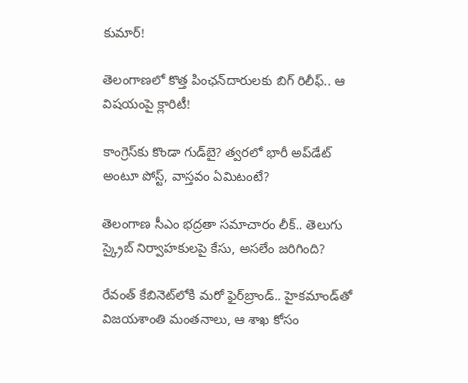కుమార్!

తెలంగాణలో కొత్త పింఛన్‌‌దారులకు బిగ్ రిలీఫ్.. ఆ విషయంపై క్లారిటీ!

కాంగ్రెస్‌కు కొండా‌ గుడ్‌బై? త్వరలో భారీ అప్‌డేట్ అంటూ పోస్ట్, వాస్తవం ఏమిటంటే?

తెలంగాణ సీఎం భద్రతా సమాచారం లీక్.. తెలుగు స్క్రైబ్ నిర్వాహకులపై కేసు, అసలేం జరిగింది?

రేవంత్‌ కేబినెట్‌లోకి మరో ఫైర్‌బ్రాండ్.. హైకమాండ్‌తో విజయశాంతి మంతనాలు, ఆ శాఖ కోసం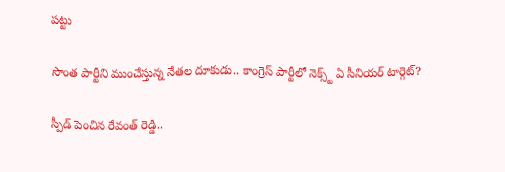పట్టు

సొంత పార్టీని ముంచేస్తున్న నేతల దూకుడు.. కాంగ్రెస్‌ పార్టీలో నెక్స్ట్ ఏ సీనియర్ టార్గెట్?

స్పీడ్ పెంచిన రేవంత్ రెడ్డి..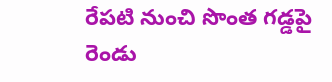రేపటి నుంచి సొంత గడ్డపై రెండు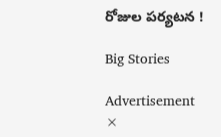రోజుల పర్యటన !

Big Stories

Advertisement
×